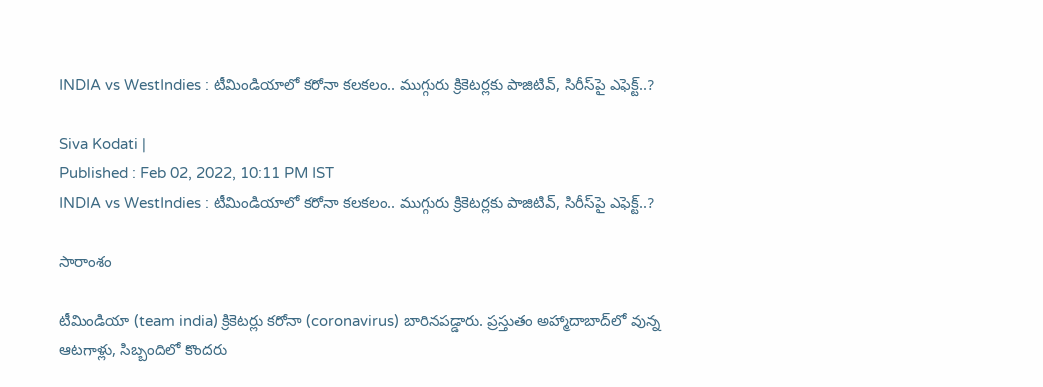INDIA vs WestIndies : టీమిండియాలో కరోనా కలకలం.. ముగ్గురు క్రికెటర్ల‌కు పాజిటివ్, సిరీస్‌పై ఎఫెక్ట్..?

Siva Kodati |
Published : Feb 02, 2022, 10:11 PM IST
INDIA vs WestIndies : టీమిండియాలో కరోనా కలకలం.. ముగ్గురు క్రికెటర్ల‌కు పాజిటివ్, సిరీస్‌పై ఎఫెక్ట్..?

సారాంశం

టీమిండియా (team india) క్రికెటర్లు కరోనా (coronavirus) బారినపడ్డారు. ప్రస్తుతం అహ్మాదాబాద్‌లో వున్న ఆటగాళ్లు, సిబ్బందిలో కొందరు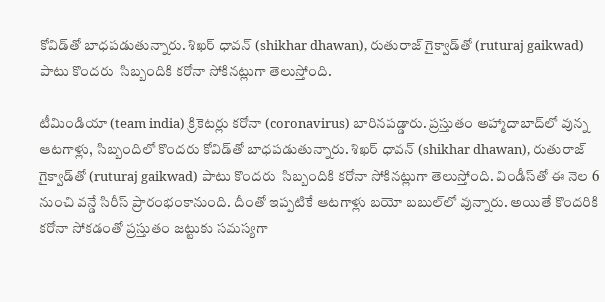కోవిడ్‌తో బాధపడుతున్నారు. శిఖర్ ధావన్ (shikhar dhawan), రుతురాజ్ గైక్వాడ్‌తో (ruturaj gaikwad) పాటు కొందరు  సిబ్బందికి కరోనా సోకినట్లుగా తెలుస్తోంది.

టీమిండియా (team india) క్రికెటర్లు కరోనా (coronavirus) బారినపడ్డారు. ప్రస్తుతం అహ్మాదాబాద్‌లో వున్న ఆటగాళ్లు, సిబ్బందిలో కొందరు కోవిడ్‌తో బాధపడుతున్నారు. శిఖర్ ధావన్ (shikhar dhawan), రుతురాజ్ గైక్వాడ్‌తో (ruturaj gaikwad) పాటు కొందరు  సిబ్బందికి కరోనా సోకినట్లుగా తెలుస్తోంది. విండీస్‌తో ఈ నెల 6 నుంచి వన్డే సిరీస్ ప్రారంభంకానుంది. దీంతో ఇప్పటికే ఆటగాళ్లు బయో బబుల్‌లో వున్నారు. అయితే కొందరికి కరోనా సోకడంతో ప్రస్తుతం జట్టుకు సమస్యగా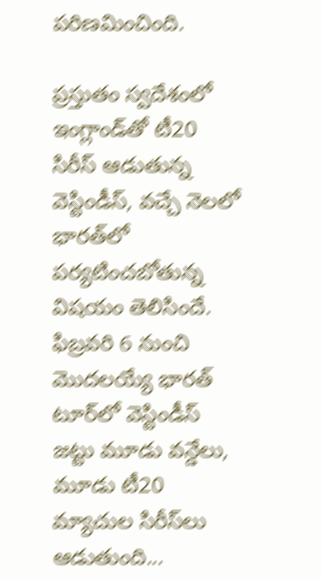పరిణమించింది.

ప్రస్తుతం స్వదేశంలో ఇంగ్లాండ్‌తో టీ20 సిరీస్ ఆడుతున్న వెస్టిండీస్, వచ్చే నెలలో భారత్‌లో పర్యటించబోతున్న విషయం తెలిసిందే. ఫిబ్రవరి 6 నుంచి మొదలయ్యే భారత్ టూర్‌లో వెస్టిండీస్ జట్టు మూడు వన్డేలు, మూడు టీ20 మ్యాచుల సిరీస్‌లు ఆడుతుంది...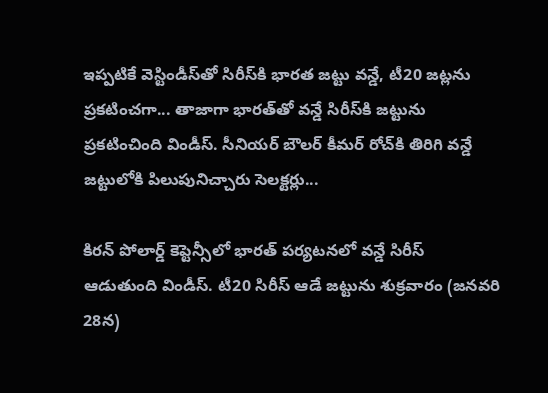ఇప్పటికే వెస్టిండీస్‌తో సిరీస్‌కి భారత జట్టు వన్డే, టీ20 జట్లను ప్రకటించగా... తాజాగా భారత్‌తో వన్డే సిరీస్‌కి జట్టును ప్రకటించింది విండీస్. సీనియర్ బౌలర్ కీమర్ రోచ్‌కి తిరిగి వన్డే జట్టులోకి పిలుపునిచ్చారు సెలక్టర్లు...

కిరన్ పోలార్డ్ కెప్టెన్సీలో భారత్ పర్యటనలో వన్డే సిరీస్ ఆడుతుంది విండీస్. టీ20 సిరీస్ ఆడే జట్టును శుక్రవారం (జనవరి 28న)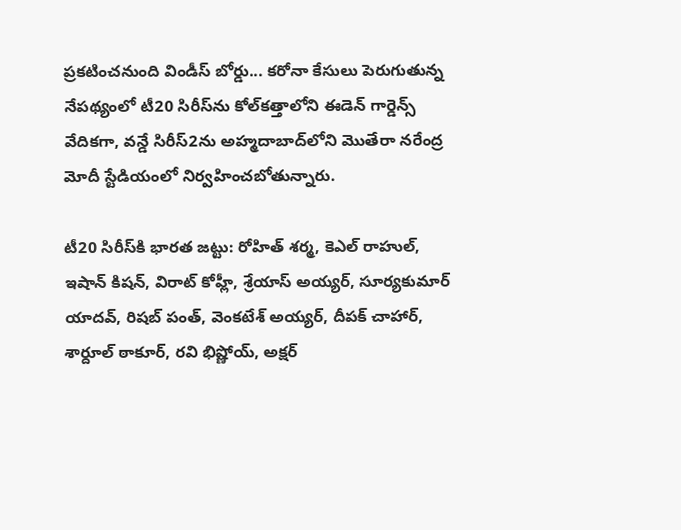ప్రకటించనుంది విండీస్ బోర్డు... కరోనా కేసులు పెరుగుతున్న నేపథ్యంలో టీ20 సిరీస్‌ను కోల్‌కత్తాలోని ఈడెన్ గార్డెన్స్ వేదికగా, వన్డే సిరీస్2ను అహ్మదాబాద్‌లోని మొతేరా నరేంద్ర మోదీ స్టేడియంలో నిర్వహించబోతున్నారు.

టీ20 సిరీస్‌కి భారత జట్టు: రోహిత్ శర్మ, కెఎల్ రాహుల్, ఇషాన్ కిషన్, విరాట్ కోహ్లీ, శ్రేయాస్ అయ్యర్, సూర్యకుమార్ యాదవ్, రిషబ్ పంత్, వెంకటేశ్ అయ్యర్, దీపక్ చాహార్, శార్దూల్ ఠాకూర్, రవి భిష్ణోయ్, అక్షర్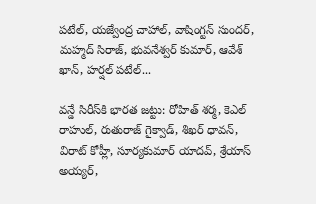పటేల్, యజ్వేంద్ర చాహాల్, వాషింగ్టన్ సుందర్, మహ్మద్ సిరాజ్, భువనేశ్వర్ కుమార్, ఆవేశ్ ఖాన్, హర్షల్ పటేల్...

వన్డే సిరీస్‌కి భారత జట్టు: రోహిత్ శర్మ, కెఎల్ రాహుల్, రుతురాజ్ గైక్వాడ్, శిఖర్ ధావన్, విరాట్ కోహ్లీ, సూర్యకుమార్ యాదవ్, శ్రేయాస్ అయ్యర్,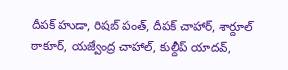దీపక్ హుడా, రిషబ్ పంత్, దీపక్ చాహార్, శార్దూల్ ఠాకూర్, యజ్వేంద్ర చాహాల్, కుల్దీప్ యాదవ్,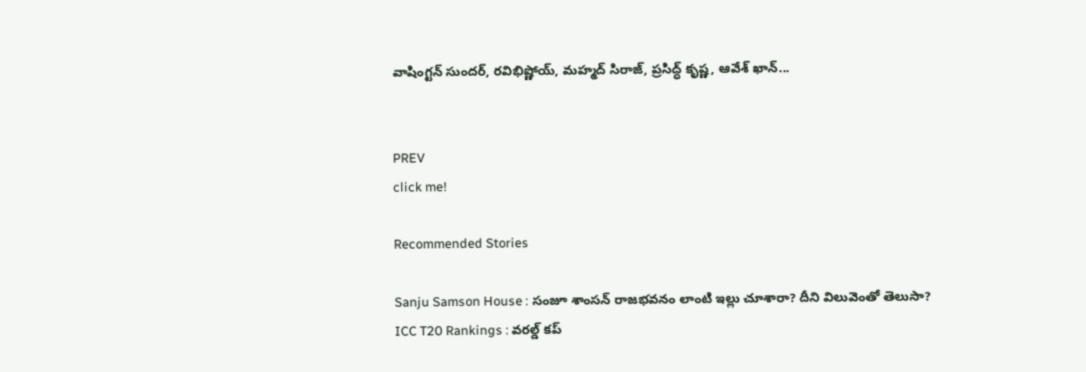వాషింగ్టన్ సుందర్, రవిభిష్ణోయ్, మహ్మద్ సిరాజ్, ప్రసిద్ధ్ కృష్ణ, ఆవేశ్ ఖాన్...


PREV
click me!

Recommended Stories

Sanju Samson House : సంజూ శాంసన్ రాజభవనం లాంటి ఇల్లు చూశారా? దీని విలువెంతో తెలుసా?
ICC T20 Rankings : వరల్డ్ కప్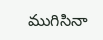ముగిసినా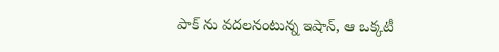పాక్ ను వదలనంటున్న ఇషాన్, ఆ ఒక్కటీ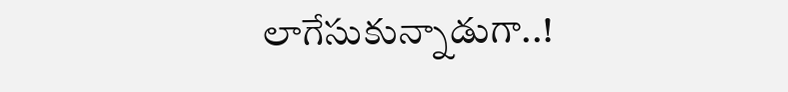లాగేసుకున్నాడుగా..!